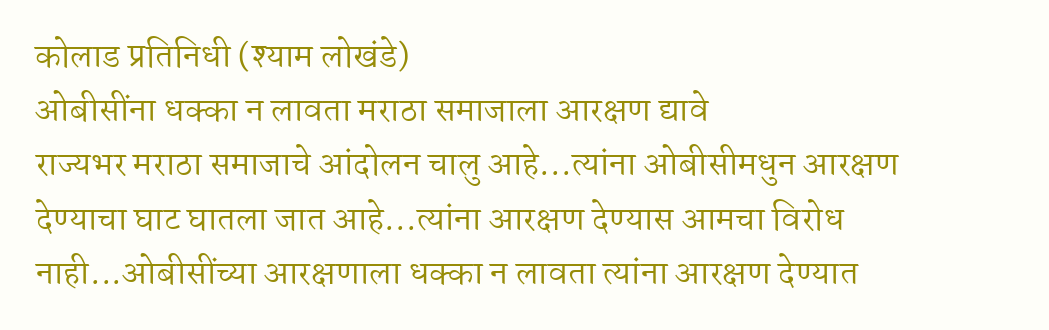कोलाड प्रतिनिधी (श्याम लोखंडे)
ओबीसींना धक्का न लावता मराठा समाजाला आरक्षण द्यावे
राज्यभर मराठा समाजाचे आंदोलन चालु आहे...त्यांना ओबीसीमधुन आरक्षण देण्याचा घाट घातला जात आहे...त्यांना आरक्षण देण्यास आमचा विरोध नाही...ओबीसींच्या आरक्षणाला धक्का न लावता त्यांना आरक्षण देण्यात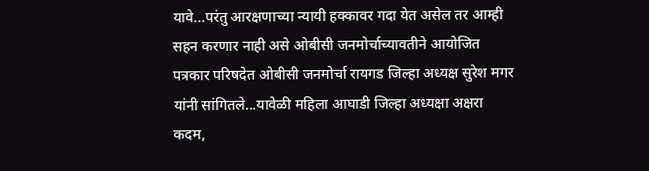यावे...परंतु आरक्षणाच्या न्यायी हक्कावर गदा येत असेल तर आम्ही सहन करणार नाही असे ओबीसी जनमोर्चाच्यावतीने आयोजित पत्रकार परिषदेत ओबीसी जनमोर्चा रायगड जिल्हा अध्यक्ष सुरेश मगर यांनी सांगितले...यावेळी महिला आघाडी जिल्हा अध्यक्षा अक्षरा कदम,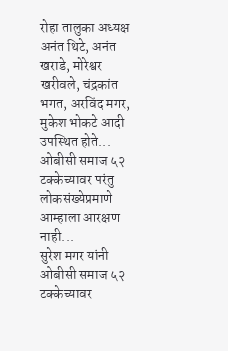रोहा तालुका अध्यक्ष अनंत थिटे, अनंत खराडे, मोरेश्वर खरीवले, चंद्रकांत भगत, अरविंद मगर, मुकेश भोकटे आदी उपस्थित होते...
ओबीसी समाज ५२ टक्केच्यावर परंतु लोकसंख्येप्रमाणे आम्हाला आरक्षण नाही...
सुरेश मगर यांनी ओबीसी समाज ५२ टक्केच्यावर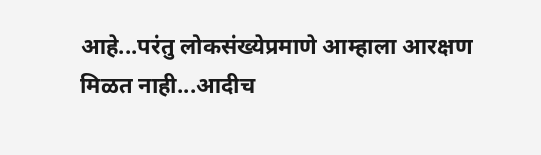आहे...परंतु लोकसंख्येप्रमाणे आम्हाला आरक्षण मिळत नाही...आदीच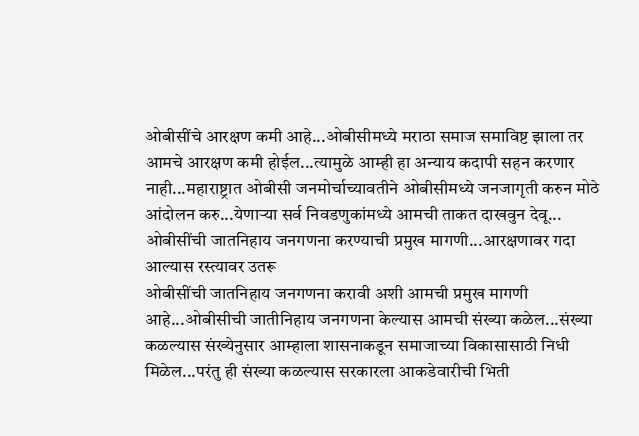ओबीसींचे आरक्षण कमी आहे...ओबीसीमध्ये मराठा समाज समाविष्ट झाला तर आमचे आरक्षण कमी होईल...त्यामुळे आम्ही हा अन्याय कदापी सहन करणार नाही...महाराष्ट्रात ओबीसी जनमोर्चाच्यावतीने ओबीसीमध्ये जनजागृती करुन मोठे आंदोलन करु...येणाऱ्या सर्व निवडणुकांमध्ये आमची ताकत दाखवुन देवू...
ओबीसींची जातनिहाय जनगणना करण्याची प्रमुख मागणी...आरक्षणावर गदा आल्यास रस्त्यावर उतरू
ओबीसींची जातनिहाय जनगणना करावी अशी आमची प्रमुख मागणी आहे...ओबीसीची जातीनिहाय जनगणना केल्यास आमची संख्या कळेल...संख्या कळल्यास संख्येनुसार आम्हाला शासनाकडून समाजाच्या विकासासाठी निधी मिळेल...परंतु ही संख्या कळल्यास सरकारला आकडेवारीची भिती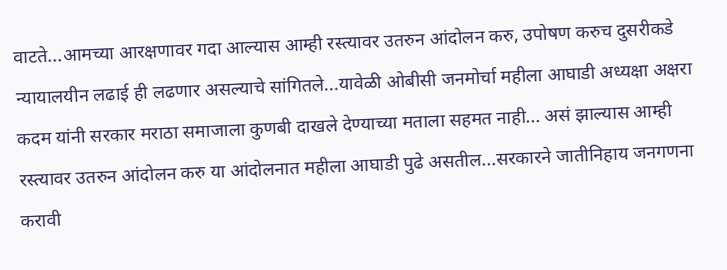वाटते...आमच्या आरक्षणावर गदा आल्यास आम्ही रस्त्यावर उतरुन आंदोलन करु, उपोषण करुच दुसरीकडे न्यायालयीन लढाई ही लढणार असल्याचे सांगितले...यावेळी ओबीसी जनमोर्चा महीला आघाडी अध्यक्षा अक्षरा कदम यांनी सरकार मराठा समाजाला कुणबी दाखले देण्याच्या मताला सहमत नाही... असं झाल्यास आम्ही रस्त्यावर उतरुन आंदोलन करु या आंदोलनात महीला आघाडी पुढे असतील...सरकारने जातीनिहाय जनगणना करावी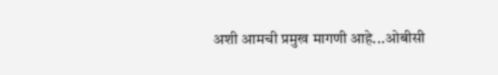अशी आमची प्रमुख मागणी आहे...ओबीसी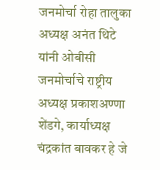जनमोर्चा रोहा तालुका अध्यक्ष अनंत थिटे यांनी ओबीसी जनमोर्चाचे राष्ट्रीय अध्यक्ष प्रकाशअण्णा शेंडगे, कार्याध्यक्ष चंद्रकांत बावकर हे जे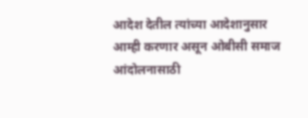आदेश देतील त्यांच्या आदेशानुसार आम्ही करणार असून ओबीसी समाज आंदोलनासाठी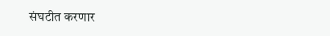संघटीत करणार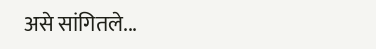असे सांगितले...